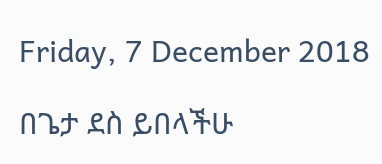Friday, 7 December 2018

በጌታ ደስ ይበላችሁ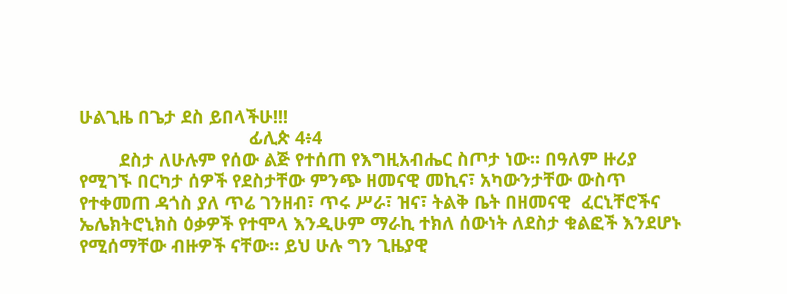ሁልጊዜ በጌታ ደስ ይበላችሁ!!!
                                  ፊሊጵ 4፥4
        ደስታ ለሁሉም የሰው ልጅ የተሰጠ የእግዚአብሔር ስጦታ ነው። በዓለም ዙሪያ የሚገኙ በርካታ ሰዎች የደስታቸው ምንጭ ዘመናዊ መኪና፣ አካውንታቸው ውስጥ የተቀመጠ ዳጎስ ያለ ጥሬ ገንዘብ፣ ጥሩ ሥራ፣ ዝና፣ ትልቅ ቤት በዘመናዊ  ፈርኒቸሮችና ኤሌክትሮኒክስ ዕቃዎች የተሞላ እንዲሁም ማራኪ ተክለ ሰውነት ለደስታ ቁልፎች እንደሆኑ የሚሰማቸው ብዙዎች ናቸው። ይህ ሁሉ ግን ጊዜያዊ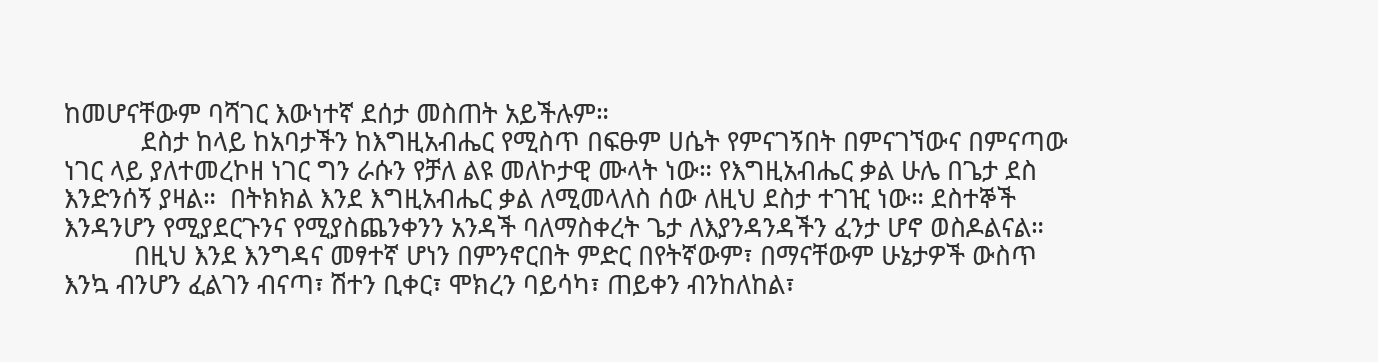ከመሆናቸውም ባሻገር እውነተኛ ደሰታ መስጠት አይችሉም።
           ደስታ ከላይ ከአባታችን ከእግዚአብሔር የሚስጥ በፍፁም ሀሴት የምናገኝበት በምናገኘውና በምናጣው ነገር ላይ ያለተመረኮዘ ነገር ግን ራሱን የቻለ ልዩ መለኮታዊ ሙላት ነው። የእግዚአብሔር ቃል ሁሌ በጌታ ደስ እንድንሰኝ ያዛል።  በትክክል እንደ እግዚአብሔር ቃል ለሚመላለስ ሰው ለዚህ ደስታ ተገዢ ነው። ደስተኞች እንዳንሆን የሚያደርጉንና የሚያስጨንቀንን አንዳች ባለማስቀረት ጌታ ለእያንዳንዳችን ፈንታ ሆኖ ወስዶልናል።
          በዚህ እንደ እንግዳና መፃተኛ ሆነን በምንኖርበት ምድር በየትኛውም፣ በማናቸውም ሁኔታዎች ውስጥ እንኳ ብንሆን ፈልገን ብናጣ፣ ሽተን ቢቀር፣ ሞክረን ባይሳካ፣ ጠይቀን ብንከለከል፣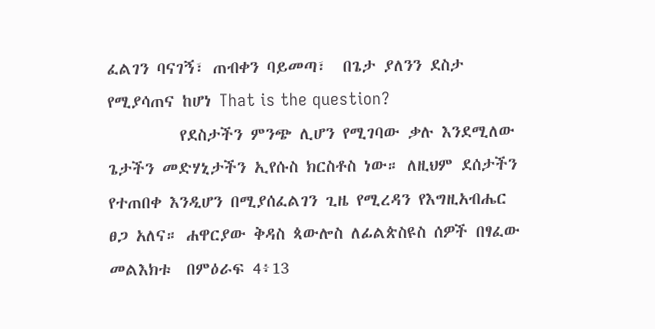ፈልገን ባናገኝ፣ ጠብቀን ባይመጣ፣  በጌታ ያለንን ደስታ የሚያሳጠና ከሆነ That is the question?
         የደስታችን ምንጭ ሊሆን የሚገባው ቃሉ እንደሚለው ጌታችን መድሃኒታችን ኢየሱስ ክርስቶስ ነው። ለዚህም ደሰታችን የተጠበቀ እንዲሆን በሚያሰፈልገን ጊዜ የሚረዳን የእግዚአብሔር ፀጋ አለና። ሐዋርያው ቅዳስ ጳውሎስ ለፊልጵስዩስ ሰዎች በፃፈው መልእክቱ  በምዕራፍ 4፥13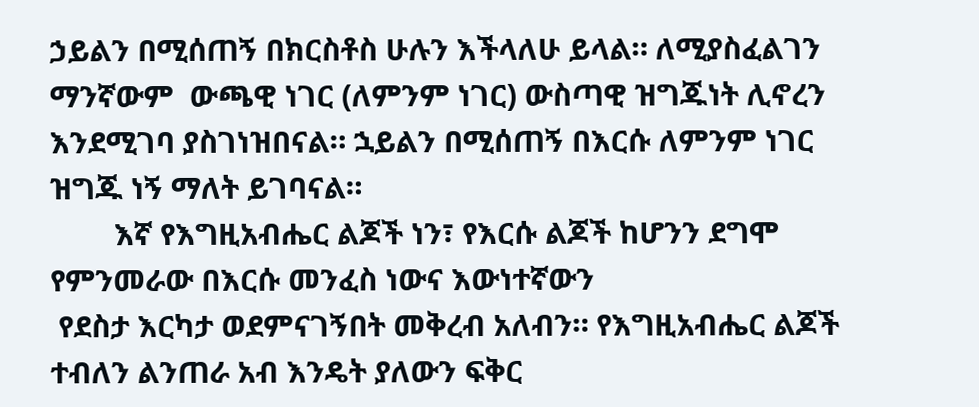ኃይልን በሚሰጠኝ በክርስቶስ ሁሉን እችላለሁ ይላል። ለሚያስፈልገን  ማንኛውም  ውጫዊ ነገር (ለምንም ነገር) ውስጣዊ ዝግጁነት ሊኖረን እንደሚገባ ያስገነዝበናል። ኋይልን በሚሰጠኝ በእርሱ ለምንም ነገር ዝግጁ ነኝ ማለት ይገባናል።
        እኛ የእግዚአብሔር ልጆች ነን፣ የእርሱ ልጆች ከሆንን ደግሞ የምንመራው በእርሱ መንፈስ ነውና እውነተኛውን
 የደስታ እርካታ ወደምናገኝበት መቅረብ አለብን። የእግዚአብሔር ልጆች ተብለን ልንጠራ አብ እንዴት ያለውን ፍቅር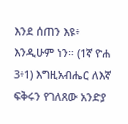እንደ ሰጠን እዩ፥ እንዲሁም ነን። (1ኛ ዮሐ 3፥1) እግዚአብሔር ለእኛ ፍቅሩን የገለጸው አንድያ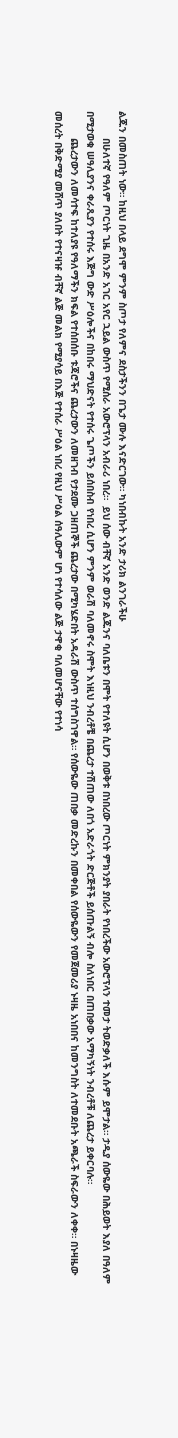ልጁን በመስጠት ነው። ከዚህ በላይ ደግሞ ምንም ስጦታ የለምና ደስታችንን በጌታ ሙሉ እናድርገው። ካነበብኩት አንድ ታሪክ ልንገራችሁ
         በሁለተኛ የዓለም ጦርነት ጊዜ በአንድ አገር አየር ኋይል ውስጥ የሚሰራ አውሮፕላን አብራሪ ነበረ።  ይህ ሰው ብቸኛ አንድ ወንድ ልጁንና ባለቤቱን በሞት የተለዩት ሲሆን በወቅቱ በነበረው ጦርነት ምክንያት ያበራት የነበረችው አውሮፕላን ተመታ ትወድቃለች እሱም ይሞታል። ታዲያ ሰውዬው በሕይወት እያለ በዓለም በሚታወቁ ሠዓሊያንና ቀራጺያን የተሰሩ እጅግ ውድ ሥዕሎችና በከበሩ ማህድናት የተሰሩ ጌጦችን ይሰበስብ የነበረ ሲሆን ምንም ወራሽ ባለመኖሩ ስሞት እነዚህ ንብረቶቼ በጨረታ ተሽጠው ለበጎ አድራጎት ድርጅቶች ይሰጡልኝ ብሎ ስለነበር በጠበቃው አማካኝነት ንብረቶቹ ለጨረታ ይቀርባሉ።
         ጨረታውን ለመሳተፍ ከተለያዩ የዓለማችን ክፍል የተሰበሰቡ ቱጃሮችና ጨረታውን ለመዘገብ የታደሙ ጋዘጠኞች ጨረታው በሚካሄድበት አዳራሽ ውስጥ ተሰግስገዋል። የሰውዬው ጠበቃ መድረኩን በመቀበል የሰውዬውን የመጀመሪያ ኑዛዜ አነበበና ከመንግስት ለተመደቡት አጫራች ስፍራውን ለቀቀ። በኑዛዜው መሰረት በቅድሚያ መሸጥ ያለበት የተናዛዡ ብቸኛ ልጅ መልክ የሚያሳይ በእጅ የተሰራ ሥዕል ነበረ የዚህ ሥዕል ሰዓሊውም ሆነ የተሳለው ልጅ ታዋቂ ባለመሆናቸው የተነሳ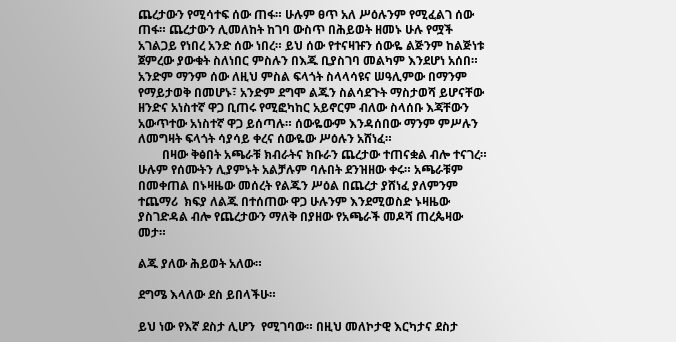ጨረታውን የሚሳተፍ ሰው ጠፋ። ሁሉም ፀጥ አለ ሥዕሉንም የሚፈልገ ሰው ጠፋ። ጨረታውን ሊመለከት ከገባ ውስጥ በሕይወት ዘመኑ ሁሉ የሟች አገልጋይ የነበረ አንድ ሰው ነበረ። ይህ ሰው የተናዛዡን ሰውዬ ልጅንም ከልጅነቱ ጀምረው ያውቁት ስለነበር ምስሉን በእጁ ቢያስገባ መልካም እንደሆነ አሰበ። አንድም ማንም ሰው ለዚህ ምስል ፍላጎት ስላላሳዩና ሠዓሊምው በማንም የማይታወቅ በመሆኑ፣ አንድም ደግሞ ልጁን ስልሳደጉት ማስታወሻ ይሆናቸው ዘንድና አነስተኛ ዋጋ ቢጠሩ የሚፎካከር አይኖርም ብለው ስላሰቡ እጃቸውን አውጥተው አነስተኛ ዋጋ ይሰጣሉ። ሰውዬውም እንዳሰበው ማንም ምሥሉን ለመግዛት ፍላጎት ሳያሳይ ቀረና ሰውዬው ሥዕሉን አሸነፈ።
        በዛው ቅፅበት አጫራቹ ክብራትና ክቡራን ጨረታው ተጠናቋል ብሎ ተናገረ። ሁሉም የሰሙትን ሊያምኑት አልቻሉም ባሉበት ደንዝዘው ቀሩ። አጫራቹም በመቀጠል በኑዛዜው መሰረት የልጁን ሥዕል በጨረታ ያሸነፈ ያለምንም ተጨማሪ  ክፍያ ለልጁ በተሰጠው ዋጋ ሁሉንም እንደሚወስድ ኑዛዜው ያስገድዳል ብሎ የጨረታውን ማለቅ በያዘው የአጫራች መዶሻ ጠረጴዛው መታ።

ልጁ ያለው ሕይወት አለው።

ደግሜ እላለው ደስ ይበላችሁ።

ይህ ነው የእኛ ደስታ ሊሆን  የሚገባው። በዚህ መለኮታዊ እርካታና ደስታ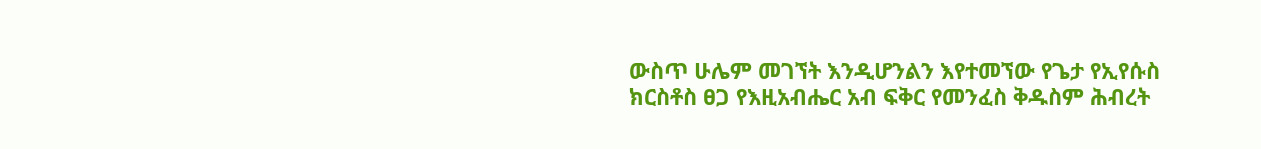ውስጥ ሁሌም መገኘት እንዲሆንልን እየተመኘው የጌታ የኢየሱስ ክርስቶስ ፀጋ የእዚአብሔር አብ ፍቅር የመንፈስ ቅዱስም ሕብረት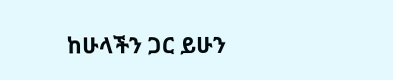ከሁላችን ጋር ይሁን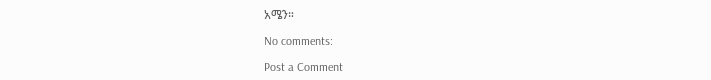አሜን።

No comments:

Post a Comment